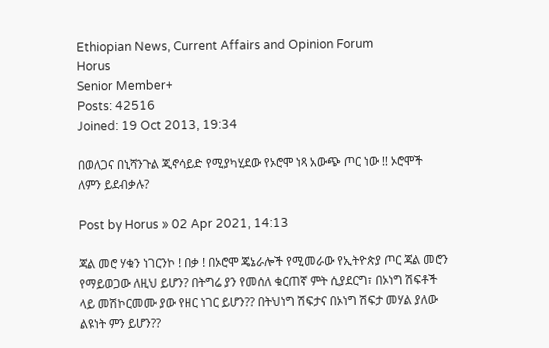Ethiopian News, Current Affairs and Opinion Forum
Horus
Senior Member+
Posts: 42516
Joined: 19 Oct 2013, 19:34

በወለጋና በኒሻንጉል ጂኖሳይድ የሚያካሂደው የኦሮሞ ነጻ አውጭ ጦር ነው !! ኦሮሞች ለምን ይደብቃሉ?

Post by Horus » 02 Apr 2021, 14:13

ጃል መሮ ሃቁን ነገርንኮ ! በቃ ! በኦሮሞ ጄኔራሎች የሚመራው የኢትዮጵያ ጦር ጃል መሮን የማይወጋው ለዚህ ይሆን? በትግሬ ያን የመሰለ ቁርጠኛ ምት ሲያደርግ፣ በኦነግ ሽፍቶች ላይ መሽኮርመሙ ያው የዘር ነገር ይሆን?? በትህነግ ሽፍታና በኦነግ ሽፍታ መሃል ያለው ልዩነት ምን ይሆን??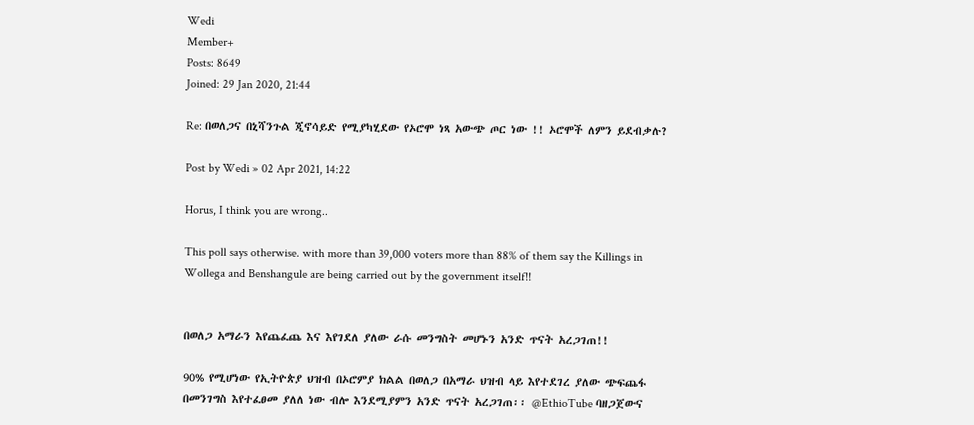Wedi
Member+
Posts: 8649
Joined: 29 Jan 2020, 21:44

Re: በወለጋና በኒሻንጉል ጂኖሳይድ የሚያካሂደው የኦሮሞ ነጻ አውጭ ጦር ነው !! ኦሮሞች ለምን ይደብቃሉ?

Post by Wedi » 02 Apr 2021, 14:22

Horus, I think you are wrong..

This poll says otherwise. with more than 39,000 voters more than 88% of them say the Killings in Wollega and Benshangule are being carried out by the government itself!!


በወለጋ አማራን እየጨፈጨ እና እየገደለ ያለው ራሱ መንግስት መሆኑን አንድ ጥናት አረጋገጠ!!

90% የሚሆነው የኢትዮጵያ ህዝብ በኦሮምያ ክልል በወለጋ በአማራ ህዝብ ላይ እየተደገረ ያለው ጭፍጨፋ በመንገግስ እየተፈፀመ ያለለ ነው ብሎ እንደሚያምን አንድ ጥናት አረጋገጠ፡፡ @EthioTube ባዘጋጀውና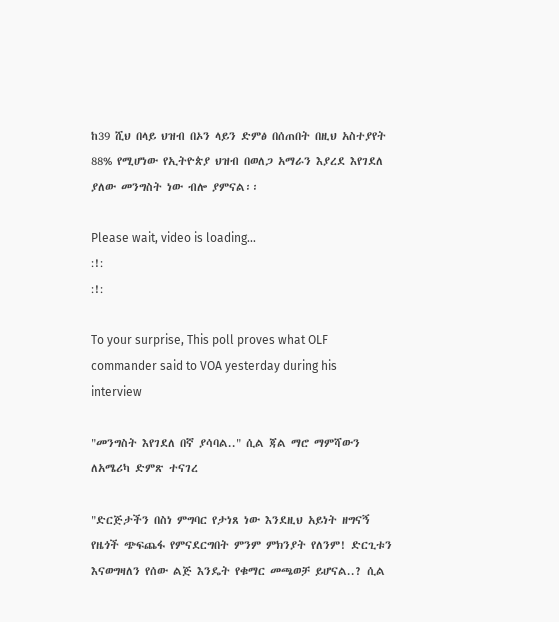ከ39 ሺህ በላይ ህዝብ በኦን ላይን ድምፅ በሰጠበት በዚህ አስተያየት 88% የሚሆነው የኢትዮጵያ ህዝብ በወለጋ አማራን እያረደ እየገደለ ያለው መንግስት ነው ብሎ ያምናል፡፡

Please wait, video is loading...
:!:
:!:

To your surprise, This poll proves what OLF commander said to VOA yesterday during his interview

"መንግስት እየገደለ በኛ ያሳባል.." ሲል ጃል ማሮ ማምሻውን ለአሜሪካ ድምጽ ተናገረ

"ድርጅታችን በስነ ምግባር የታነጸ ነው እንደዚህ አይነት ዘግናኝ የዜጎች ጭፍጨፋ የምናደርግበት ምንም ምክንያት የለንም! ድርጊቱን እናወግዛለን የሰው ልጅ እንዴት የቁማር መጫወቻ ይሆናል..? ሲል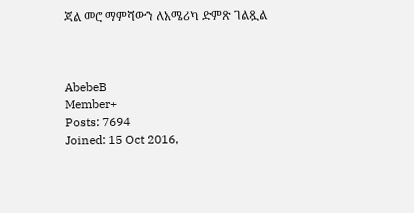ጃል መሮ ማምሻውን ለአሜሪካ ድምጽ ገልጿል



AbebeB
Member+
Posts: 7694
Joined: 15 Oct 2016,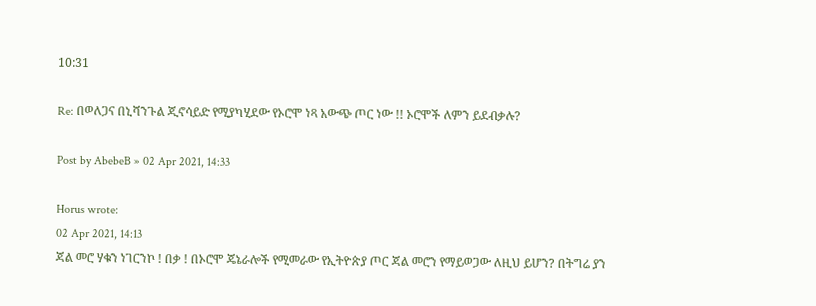10:31

Re: በወለጋና በኒሻንጉል ጂኖሳይድ የሚያካሂደው የኦሮሞ ነጻ አውጭ ጦር ነው !! ኦሮሞች ለምን ይደብቃሉ?

Post by AbebeB » 02 Apr 2021, 14:33

Horus wrote:
02 Apr 2021, 14:13
ጃል መሮ ሃቁን ነገርንኮ ! በቃ ! በኦሮሞ ጄኔራሎች የሚመራው የኢትዮጵያ ጦር ጃል መሮን የማይወጋው ለዚህ ይሆን? በትግሬ ያን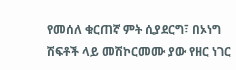የመሰለ ቁርጠኛ ምት ሲያደርግ፣ በኦነግ ሽፍቶች ላይ መሽኮርመሙ ያው የዘር ነገር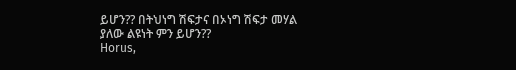ይሆን?? በትህነግ ሽፍታና በኦነግ ሽፍታ መሃል ያለው ልዩነት ምን ይሆን??
Horus,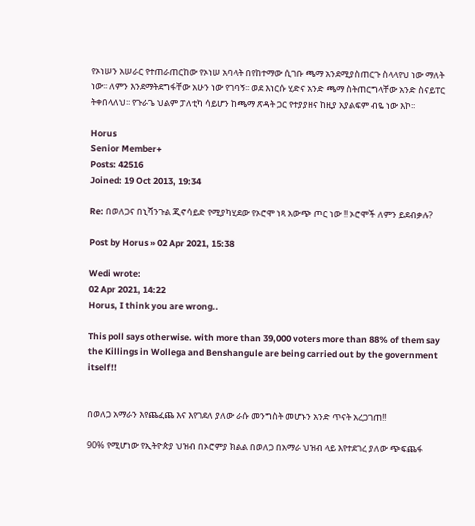የኦነሠን አሠራር የተጠራጠርከው የኦነሠ አባላት በየከተማው ሲገቡ ጫማ አንደሚያስጠርጉ ስላላየህ ነው ማለት ነው፡፡ ለምን እንደማትደግፋቸው አሁን ነው የገባኝ፡፡ ወደ እነርሱ ሂድና አንድ ጫማ ስትጠርግላቸው አንድ ስናይፐር ትቀበላለህ፡፡ የጉራጌ ህልም ፓለቲካ ሳይሆን ከጫማ ጽዳት ጋር የተያያዘና ከዚያ አያልፍም ብዬ ነው እኮ፡፡

Horus
Senior Member+
Posts: 42516
Joined: 19 Oct 2013, 19:34

Re: በወለጋና በኒሻንጉል ጂኖሳይድ የሚያካሂደው የኦሮሞ ነጻ አውጭ ጦር ነው !! ኦሮሞች ለምን ይደብቃሉ?

Post by Horus » 02 Apr 2021, 15:38

Wedi wrote:
02 Apr 2021, 14:22
Horus, I think you are wrong..

This poll says otherwise. with more than 39,000 voters more than 88% of them say the Killings in Wollega and Benshangule are being carried out by the government itself!!


በወለጋ አማራን እየጨፈጨ እና እየገደለ ያለው ራሱ መንግስት መሆኑን አንድ ጥናት አረጋገጠ!!

90% የሚሆነው የኢትዮጵያ ህዝብ በኦሮምያ ክልል በወለጋ በአማራ ህዝብ ላይ እየተደገረ ያለው ጭፍጨፋ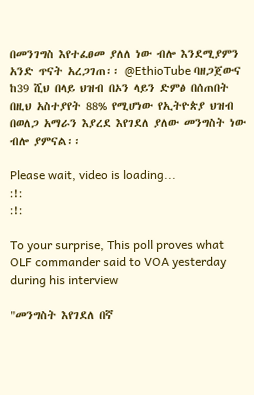በመንገግስ እየተፈፀመ ያለለ ነው ብሎ እንደሚያምን አንድ ጥናት አረጋገጠ፡፡ @EthioTube ባዘጋጀውና ከ39 ሺህ በላይ ህዝብ በኦን ላይን ድምፅ በሰጠበት በዚህ አስተያየት 88% የሚሆነው የኢትዮጵያ ህዝብ በወለጋ አማራን እያረደ እየገደለ ያለው መንግስት ነው ብሎ ያምናል፡፡

Please wait, video is loading...
:!:
:!:

To your surprise, This poll proves what OLF commander said to VOA yesterday during his interview

"መንግስት እየገደለ በኛ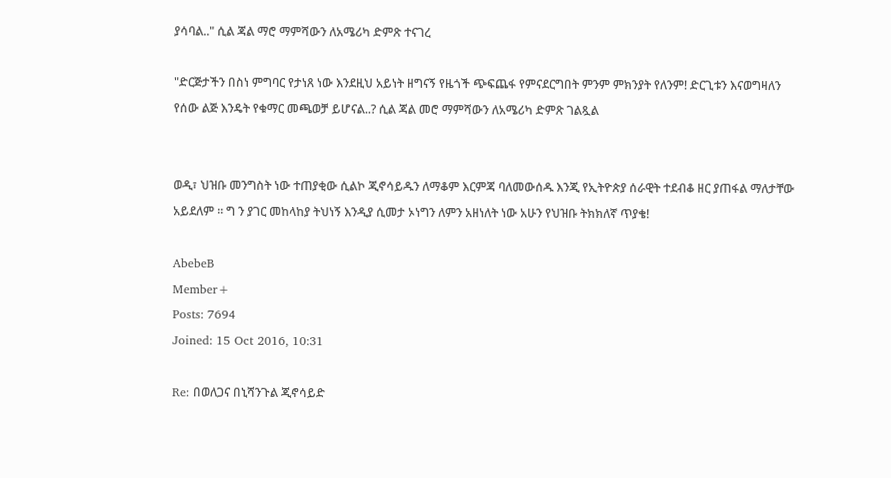ያሳባል.." ሲል ጃል ማሮ ማምሻውን ለአሜሪካ ድምጽ ተናገረ

"ድርጅታችን በስነ ምግባር የታነጸ ነው እንደዚህ አይነት ዘግናኝ የዜጎች ጭፍጨፋ የምናደርግበት ምንም ምክንያት የለንም! ድርጊቱን እናወግዛለን የሰው ልጅ እንዴት የቁማር መጫወቻ ይሆናል..? ሲል ጃል መሮ ማምሻውን ለአሜሪካ ድምጽ ገልጿል


ወዲ፣ ህዝቡ መንግስት ነው ተጠያቂው ሲልኮ ጂኖሳይዱን ለማቆም እርምጃ ባለመውሰዱ እንጂ የኢትዮጵያ ሰራዊት ተደብቆ ዘር ያጠፋል ማለታቸው አይደለም ። ግ ን ያገር መከላከያ ትህነኝ እንዲያ ሲመታ ኦነግን ለምን አዘነለት ነው አሁን የህዝቡ ትክክለኛ ጥያቄ!

AbebeB
Member+
Posts: 7694
Joined: 15 Oct 2016, 10:31

Re: በወለጋና በኒሻንጉል ጂኖሳይድ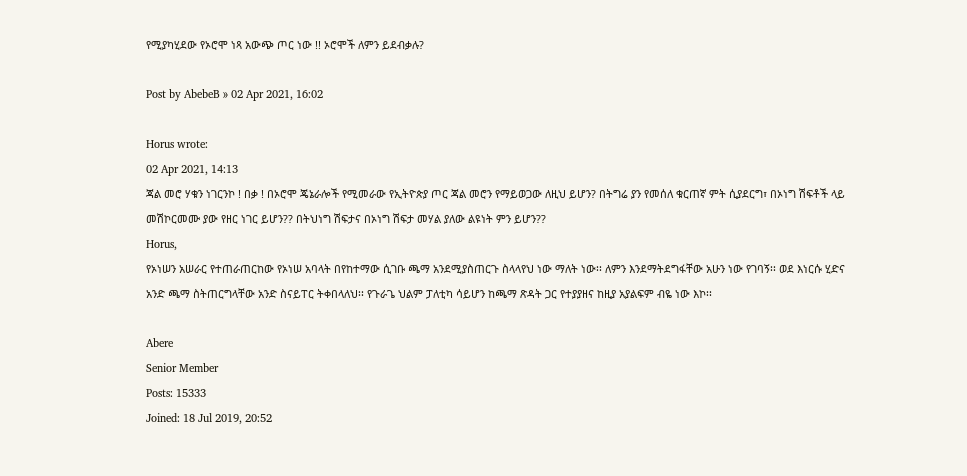የሚያካሂደው የኦሮሞ ነጻ አውጭ ጦር ነው !! ኦሮሞች ለምን ይደብቃሉ?

Post by AbebeB » 02 Apr 2021, 16:02

Horus wrote:
02 Apr 2021, 14:13
ጃል መሮ ሃቁን ነገርንኮ ! በቃ ! በኦሮሞ ጄኔራሎች የሚመራው የኢትዮጵያ ጦር ጃል መሮን የማይወጋው ለዚህ ይሆን? በትግሬ ያን የመሰለ ቁርጠኛ ምት ሲያደርግ፣ በኦነግ ሽፍቶች ላይ መሽኮርመሙ ያው የዘር ነገር ይሆን?? በትህነግ ሽፍታና በኦነግ ሽፍታ መሃል ያለው ልዩነት ምን ይሆን??
Horus,
የኦነሠን አሠራር የተጠራጠርከው የኦነሠ አባላት በየከተማው ሲገቡ ጫማ አንደሚያስጠርጉ ስላላየህ ነው ማለት ነው፡፡ ለምን እንደማትደግፋቸው አሁን ነው የገባኝ፡፡ ወደ እነርሱ ሂድና አንድ ጫማ ስትጠርግላቸው አንድ ስናይፐር ትቀበላለህ፡፡ የጉራጌ ህልም ፓለቲካ ሳይሆን ከጫማ ጽዳት ጋር የተያያዘና ከዚያ አያልፍም ብዬ ነው እኮ፡፡

Abere
Senior Member
Posts: 15333
Joined: 18 Jul 2019, 20:52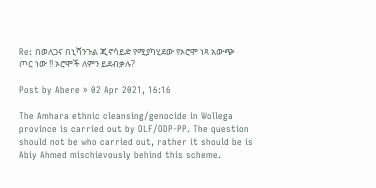Re: በወለጋና በኒሻንጉል ጂኖሳይድ የሚያካሂደው የኦሮሞ ነጻ አውጭ ጦር ነው !! ኦሮሞች ለምን ይደብቃሉ?

Post by Abere » 02 Apr 2021, 16:16

The Amhara ethnic cleansing/genocide in Wollega province is carried out by OLF/ODP-PP. The question should not be who carried out, rather it should be is Abiy Ahmed mischievously behind this scheme.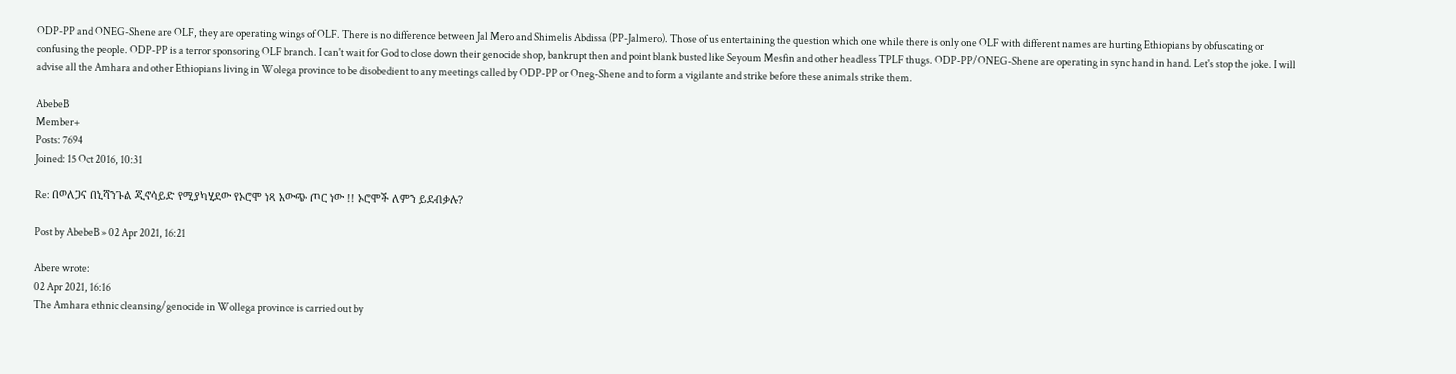ODP-PP and ONEG-Shene are OLF, they are operating wings of OLF. There is no difference between Jal Mero and Shimelis Abdissa (PP-Jalmero). Those of us entertaining the question which one while there is only one OLF with different names are hurting Ethiopians by obfuscating or confusing the people. ODP-PP is a terror sponsoring OLF branch. I can't wait for God to close down their genocide shop, bankrupt then and point blank busted like Seyoum Mesfin and other headless TPLF thugs. ODP-PP/ONEG-Shene are operating in sync hand in hand. Let's stop the joke. I will advise all the Amhara and other Ethiopians living in Wolega province to be disobedient to any meetings called by ODP-PP or Oneg-Shene and to form a vigilante and strike before these animals strike them.

AbebeB
Member+
Posts: 7694
Joined: 15 Oct 2016, 10:31

Re: በወለጋና በኒሻንጉል ጂኖሳይድ የሚያካሂደው የኦሮሞ ነጻ አውጭ ጦር ነው !! ኦሮሞች ለምን ይደብቃሉ?

Post by AbebeB » 02 Apr 2021, 16:21

Abere wrote:
02 Apr 2021, 16:16
The Amhara ethnic cleansing/genocide in Wollega province is carried out by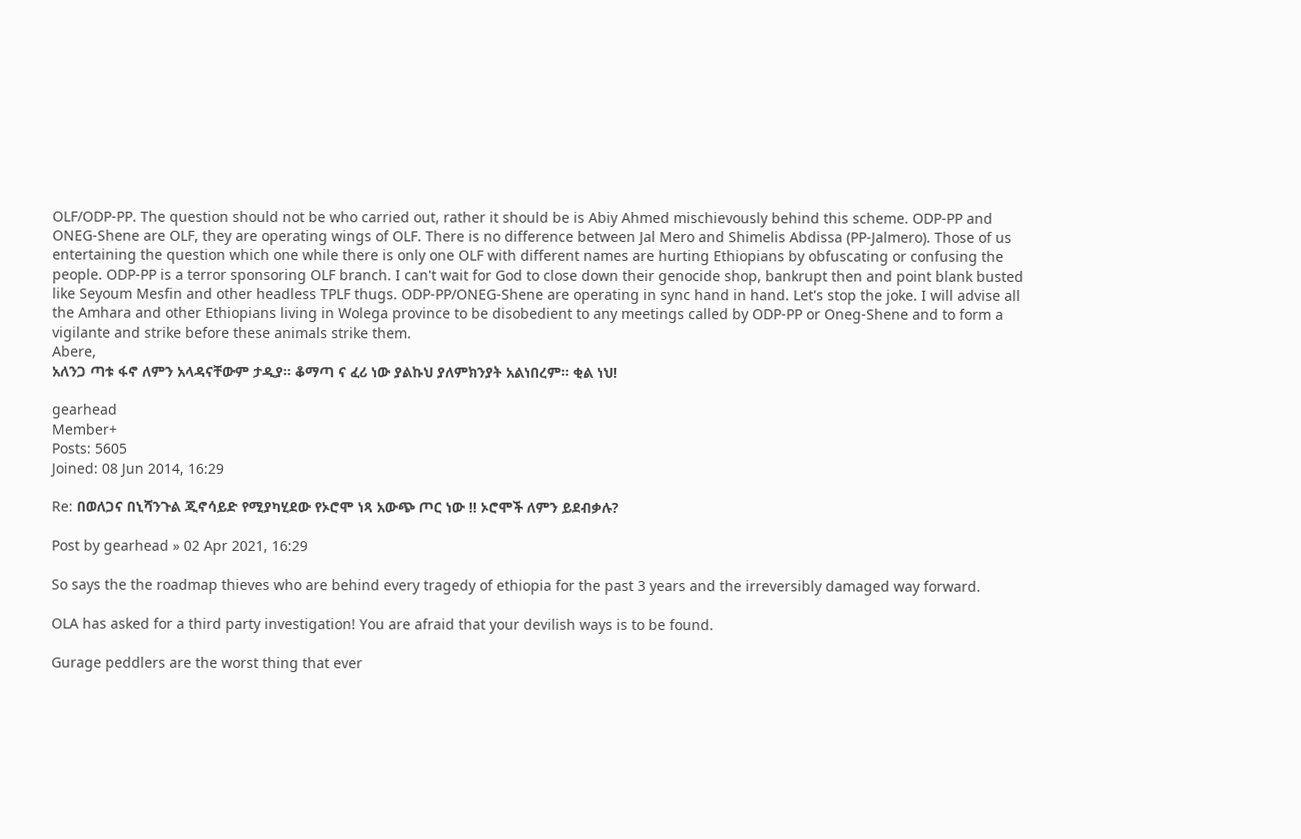OLF/ODP-PP. The question should not be who carried out, rather it should be is Abiy Ahmed mischievously behind this scheme. ODP-PP and ONEG-Shene are OLF, they are operating wings of OLF. There is no difference between Jal Mero and Shimelis Abdissa (PP-Jalmero). Those of us entertaining the question which one while there is only one OLF with different names are hurting Ethiopians by obfuscating or confusing the people. ODP-PP is a terror sponsoring OLF branch. I can't wait for God to close down their genocide shop, bankrupt then and point blank busted like Seyoum Mesfin and other headless TPLF thugs. ODP-PP/ONEG-Shene are operating in sync hand in hand. Let's stop the joke. I will advise all the Amhara and other Ethiopians living in Wolega province to be disobedient to any meetings called by ODP-PP or Oneg-Shene and to form a vigilante and strike before these animals strike them.
Abere,
አለንጋ ጣቱ ፋኖ ለምን አላዳናቸውም ታዲያ፡፡ ቆማጣ ና ፈሪ ነው ያልኩህ ያለምክንያት አልነበረም፡፡ ቂል ነህ!

gearhead
Member+
Posts: 5605
Joined: 08 Jun 2014, 16:29

Re: በወለጋና በኒሻንጉል ጂኖሳይድ የሚያካሂደው የኦሮሞ ነጻ አውጭ ጦር ነው !! ኦሮሞች ለምን ይደብቃሉ?

Post by gearhead » 02 Apr 2021, 16:29

So says the the roadmap thieves who are behind every tragedy of ethiopia for the past 3 years and the irreversibly damaged way forward.

OLA has asked for a third party investigation! You are afraid that your devilish ways is to be found.

Gurage peddlers are the worst thing that ever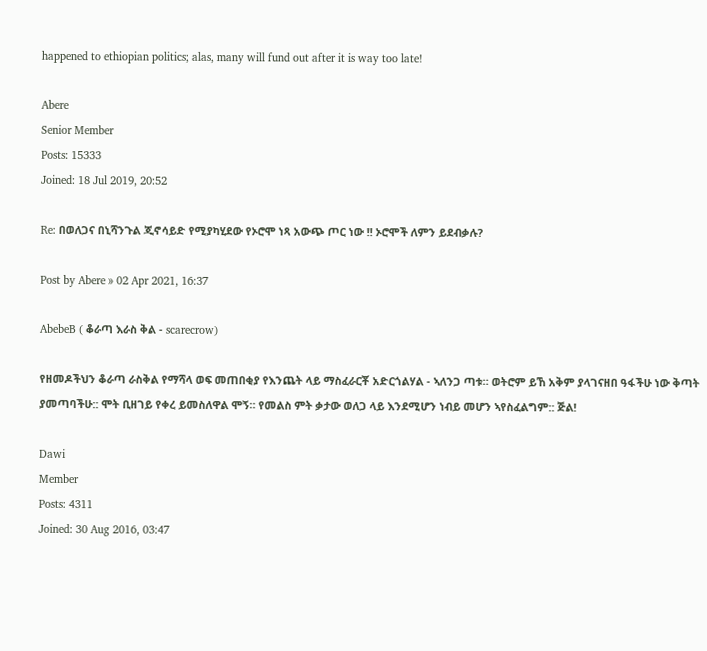happened to ethiopian politics; alas, many will fund out after it is way too late!

Abere
Senior Member
Posts: 15333
Joined: 18 Jul 2019, 20:52

Re: በወለጋና በኒሻንጉል ጂኖሳይድ የሚያካሂደው የኦሮሞ ነጻ አውጭ ጦር ነው !! ኦሮሞች ለምን ይደብቃሉ?

Post by Abere » 02 Apr 2021, 16:37

AbebeB ( ቆራጣ እራስ ቅል - scarecrow)

የዘመዶችህን ቆራጣ ራስቅል የማሻላ ወፍ መጠበቂያ የእንጨት ላይ ማስፈራርቾ አድርጎልሃል - ኣለንጋ ጣቱ። ወትሮም ይኸ አቅም ያላገናዘበ ዓፋችሁ ነው ቅጣት ያመጣባችሁ:: ሞት ቢዘገይ የቀረ ይመስለዋል ሞኝ። የመልስ ምት ቃታው ወለጋ ላይ እንደሚሆን ነብይ መሆን ኣየስፈልግም:: ጅል!

Dawi
Member
Posts: 4311
Joined: 30 Aug 2016, 03:47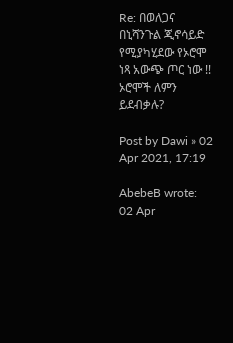Re: በወለጋና በኒሻንጉል ጂኖሳይድ የሚያካሂደው የኦሮሞ ነጻ አውጭ ጦር ነው !! ኦሮሞች ለምን ይደብቃሉ?

Post by Dawi » 02 Apr 2021, 17:19

AbebeB wrote:
02 Apr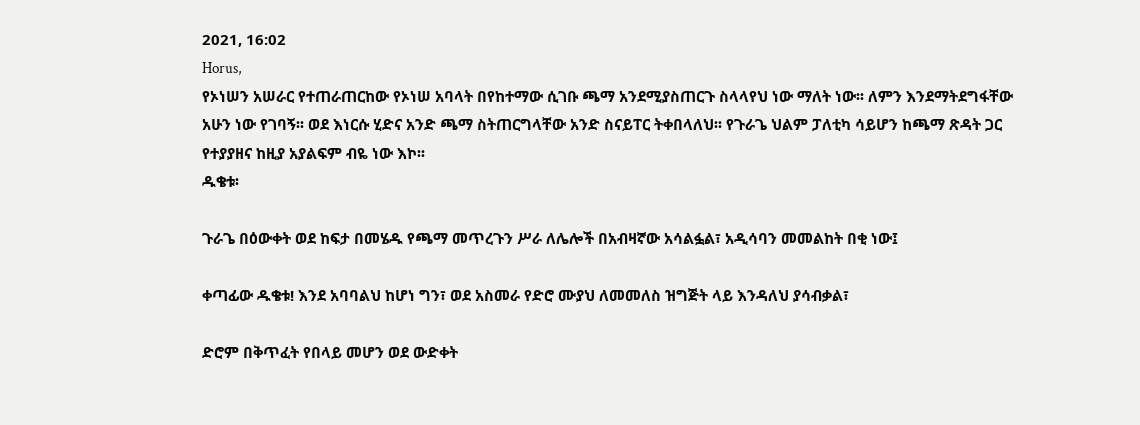2021, 16:02
Horus,
የኦነሠን አሠራር የተጠራጠርከው የኦነሠ አባላት በየከተማው ሲገቡ ጫማ አንደሚያስጠርጉ ስላላየህ ነው ማለት ነው፡፡ ለምን እንደማትደግፋቸው አሁን ነው የገባኝ፡፡ ወደ እነርሱ ሂድና አንድ ጫማ ስትጠርግላቸው አንድ ስናይፐር ትቀበላለህ፡፡ የጉራጌ ህልም ፓለቲካ ሳይሆን ከጫማ ጽዳት ጋር የተያያዘና ከዚያ አያልፍም ብዬ ነው እኮ፡፡
ዱቄቱ፡

ጉራጌ በዕውቀት ወደ ከፍታ በመሄዱ የጫማ መጥረጉን ሥራ ለሌሎች በአብዛኛው አሳልፏል፣ አዲሳባን መመልከት በቂ ነው፤

ቀጣፊው ዱቄቱ! እንደ አባባልህ ከሆነ ግን፣ ወደ አስመራ የድሮ ሙያህ ለመመለስ ዝግጅት ላይ እንዳለህ ያሳብቃል፣

ድሮም በቅጥፈት የበላይ መሆን ወደ ውድቀት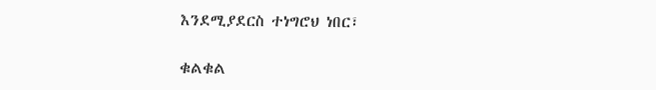እንደሚያደርስ ተነግሮህ ነበር፣

ቁልቁል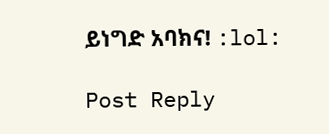ይነግድ አባክና! :lol:

Post Reply